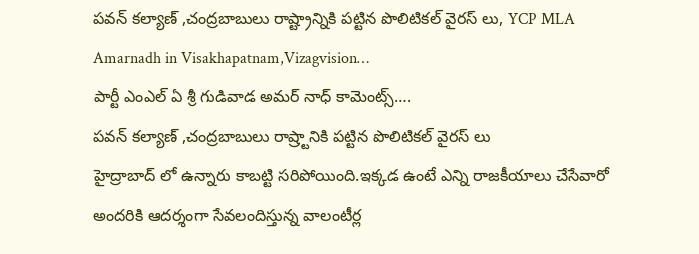పవన్ కల్యాణ్ ,చంద్రబాబులు రాష్ట్రాన్నికి పట్టిన పొలిటికల్ వైరస్ లు, YCP MLA Amarnadh in Visakhapatnam,Vizagvision…
పార్టీ ఎంఎల్ ఏ శ్రీ గుడివాడ అమర్ నాధ్ కామెంట్స్….
పవన్ కల్యాణ్ ,చంద్రబాబులు రాష్ర్టానికి పట్టిన పొలిటికల్ వైరస్ లు
హైద్రాబాద్ లో ఉన్నారు కాబట్టి సరిపోయింది.ఇక్కడ ఉంటే ఎన్ని రాజకీయాలు చేసేవారో
అందరికి ఆదర్శంగా సేవలందిస్తున్న వాలంటీర్ల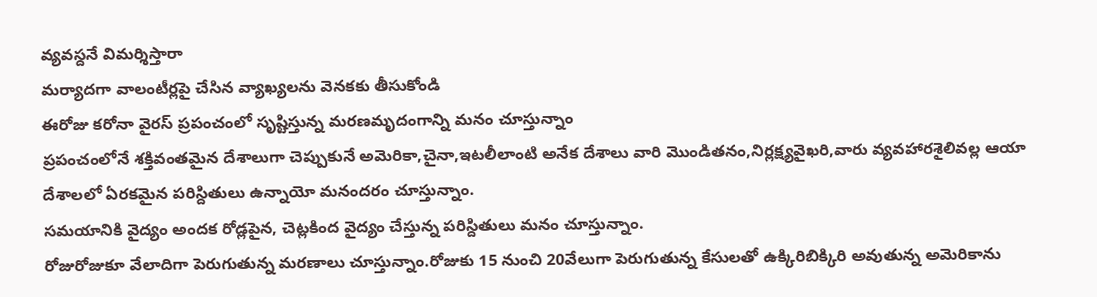వ్యవస్దనే విమర్శిస్తారా
మర్యాదగా వాలంటీర్లపై చేసిన వ్యాఖ్యలను వెనకకు తీసుకోండి
ఈరోజు కరోనా వైరస్ ప్రపంచంలో సృష్టిస్తున్న మరణమృదంగాన్ని మనం చూస్తున్నాం
ప్రపంచంలోనే శక్తివంతమైన దేశాలుగా చెప్పుకునే అమెరికా,చైనా,ఇటలీలాంటి అనేక దేశాలు వారి మొండితనం,నిర్లక్ష్యవైఖరి,వారు వ్యవహారశైలివల్ల ఆయా దేశాలలో ఏరకమైన పరిస్దితులు ఉన్నాయో మనందరం చూస్తున్నాం.
సమయానికి వైద్యం అందక రోడ్లపైన, చెట్లకింద వైద్యం చేస్తున్న పరిస్దితులు మనం చూస్తున్నాం.
రోజురోజుకూ వేలాదిగా పెరుగుతున్న మరణాలు చూస్తున్నాం.రోజుకు 15 నుంచి 20వేలుగా పెరుగుతున్న కేసులతో ఉక్కిరిబిక్కిరి అవుతున్న అమెరికాను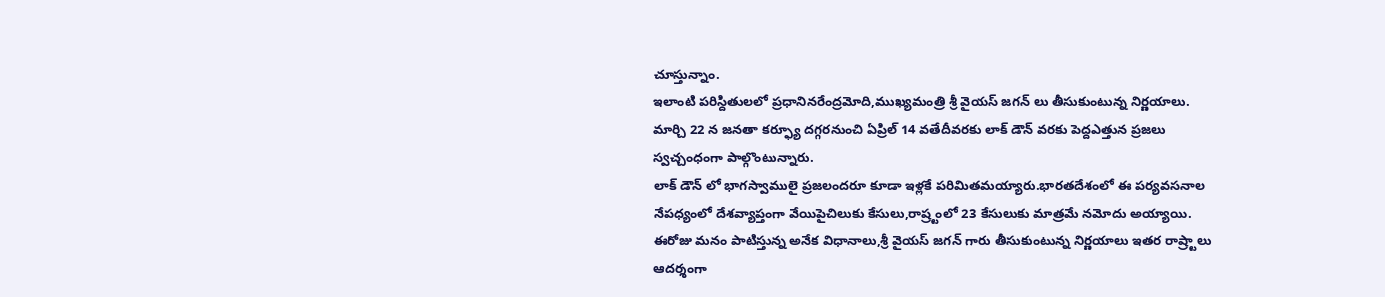చూస్తున్నాం.
ఇలాంటి పరిస్దితులలో ప్రధానినరేంద్రమోది,ముఖ్యమంత్రి శ్రీ వైయస్ జగన్ లు తీసుకుంటున్న నిర్ణయాలు. మార్చి 22 న జనతా కర్ఫ్యూ దగ్గరనుంచి ఏప్రిల్ 14 వతేదీవరకు లాక్ డౌన్ వరకు పెద్దఎత్తున ప్రజలు స్వచ్చంధంగా పాల్గొంటున్నారు.
లాక్ డౌన్ లో భాగస్వాములై ప్రజలందరూ కూడా ఇళ్లకే పరిమితమయ్యారు.భారతదేశంలో ఈ పర్యవసనాల నేపధ్యంలో దేశవ్యాప్తంగా వేయిపైచిలుకు కేసులు,రాష్ర్టంలో 23 కేసులుకు మాత్రమే నమోదు అయ్యాయి.
ఈరోజు మనం పాటిస్తున్న అనేక విధానాలు,శ్రీ వైయస్ జగన్ గారు తీసుకుంటున్న నిర్ణయాలు ఇతర రాష్ర్టాలు ఆదర్శంగా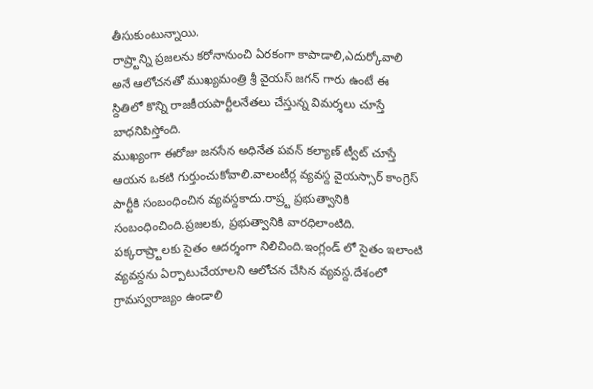తీసుకుంటున్నాయి.
రాష్ర్టాన్ని ప్రజలను కరోనానుంచి ఏరకంగా కాపాడాలి,ఎదుర్కోవాలి అనే ఆలోచనతో ముఖ్యమంత్రి శ్రీ వైయస్ జగన్ గారు ఉంటే ఈ స్దితిలో కొన్ని రాజకీయపార్టీలనేతలు చేస్తున్న విమర్శలు చూస్తే బాధనిపిస్తోంది.
ముఖ్యంగా ఈరోజు జనసేన అధినేత పవన్ కల్యాణ్ ట్వీట్ చూస్తే ఆయన ఒకటి గుర్తుంచుకోవాలి.వాలంటీర్ల వ్యవస్ద వైయస్సార్ కాంగ్రెస్ పార్టీకి సంబంధించిన వ్యవస్దకాదు.రాష్ర్ట ప్రభుత్వానికి సంబంధించింది.ప్రజలకు, ప్రభుత్వానికి వారధిలాంటిది.
పక్కరాష్ర్టాలకు సైతం ఆదర్శంగా నిలిచింది.ఇంగ్లండ్ లో సైతం ఇలాంటి వ్యవస్దను ఏర్పాటుచేయాలని ఆలోచన చేసిన వ్యవస్ద.దేశంలో గ్రామస్వరాజ్యం ఉండాలి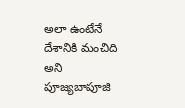అలా ఉంటేనే దేశానికి మంచిది అని పూజ్యబాపూజి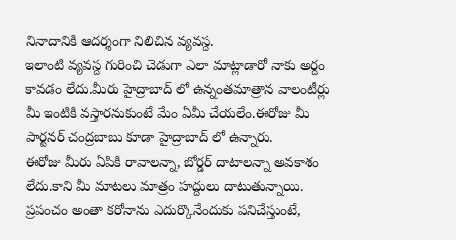నినాదానికి ఆదర్శంగా నిలిచిన వ్యవస్ద.
ఇలాంటి వ్యవస్ద గురించి చెడుగా ఎలా మాట్లాడారో నాకు అర్దం కావడం లేదు.మీరు హైద్రాబాద్ లో ఉన్నంతమాత్రాన వాలంటీర్లు మీ ఇంటికి వస్తారనుకుంటే మేం ఏమీ చేయలేం.ఈరోజు మీ పార్టనర్ చంద్రబాబు కూడా హైద్రాబాద్ లో ఉన్నారు.
ఈరోజు మీరు ఏపికి రావాలన్నా, బోర్డర్ దాటాలన్నా అవకాశం లేదు.కాని మీ మాటలు మాత్రం హద్దులు దాటుతున్నాయి.
ప్రపంచం అంతా కరోనాను ఎదుర్కొనేందుకు పనిచేస్తుంటే,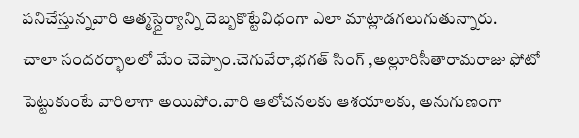పనిచేస్తున్నవారి ఆత్మస్దైర్యాన్ని దెబ్బకొట్టేవిధంగా ఎలా మాట్లాడగలుగుతున్నారు.
చాలా సందరర్భాలలో మేం చెప్పాం.చెగువేరా,భగత్ సింగ్ ,అల్లూరిసీతారామరాజు ఫోటో పెట్టుకుంటే వారిలాగా అయిపోం.వారి ఆలోచనలకు ఆశయాలకు, అనుగుణంగా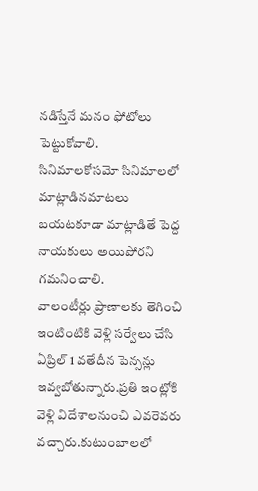నడిస్తేనే మనం ఫోటోలు పెట్టుకోవాలి.
సినిమాలకోసమో సినిమాలలో మాట్లాడినమాటలు బయటకూడా మాట్లాడితే పెద్ద నాయకులు అయిపోరని గమనించాలి.
వాలంటీర్లు ప్రాణాలకు తెగించి ఇంటింటికి వెళ్లి సర్వేలు చేసి ఏప్రిల్ 1 వతేదీన పెన్సన్లు ఇవ్వబోతున్నారు.ప్రతి ఇంట్లోకి వెళ్లి విదేశాలనుంచి ఎవరెవరు వచ్చారు.కుటుంబాలలో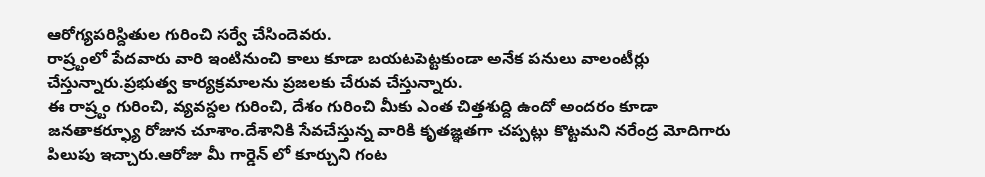ఆరోగ్యపరిస్దితుల గురించి సర్వే చేసిందెవరు.
రాష్ర్టంలో పేదవారు వారి ఇంటినుంచి కాలు కూడా బయటపెట్టకుండా అనేక పనులు వాలంటీర్లు చేస్తున్నారు.ప్రభుత్వ కార్యక్రమాలను ప్రజలకు చేరువ చేస్తున్నారు.
ఈ రాష్ర్టం గురించి, వ్యవస్దల గురించి, దేశం గురించి మీకు ఎంత చిత్తశుద్ది ఉందో అందరం కూడా జనతాకర్ఫ్యూ రోజున చూశాం.దేశానికి సేవచేస్తున్న వారికి కృతజ్ఞతగా చప్పట్లు కొట్టమని నరేంద్ర మోదిగారు పిలుపు ఇచ్చారు.ఆరోజు మీ గార్డెన్ లో కూర్చుని గంట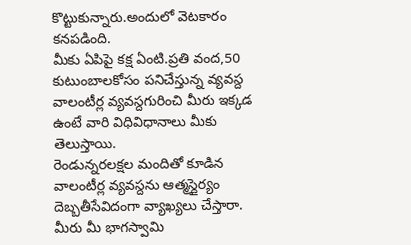కొట్టుకున్నారు.అందులో వెటకారం కనపడింది.
మీకు ఏపిపై కక్ష ఏంటి.ప్రతి వంద,50 కుటుంబాలకోసం పనిచేస్తున్న వ్యవస్ద వాలంటీర్ల వ్యవస్దగురించి మీరు ఇక్కడ ఉంటే వారి విధివిధానాలు మీకు తెలుస్తాయి.
రెండున్నరలక్షల మందితో కూడిన వాలంటీర్ల వ్యవస్దను ఆత్మస్దైర్యం దెబ్బతీసేవిదంగా వ్యాఖ్యలు చేస్తారా.
మీరు మీ భాగస్వామి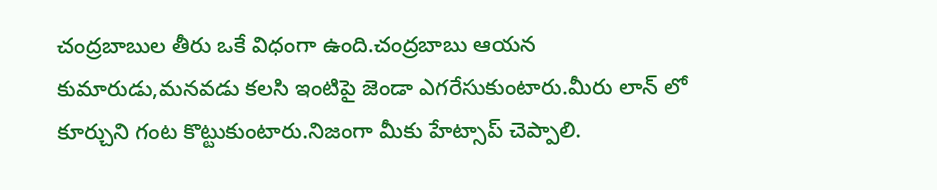చంద్రబాబుల తీరు ఒకే విధంగా ఉంది.చంద్రబాబు ఆయన కుమారుడు,మనవడు కలసి ఇంటిపై జెండా ఎగరేసుకుంటారు.మీరు లాన్ లో కూర్చుని గంట కొట్టుకుంటారు.నిజంగా మీకు హేట్సాప్ చెప్పాలి.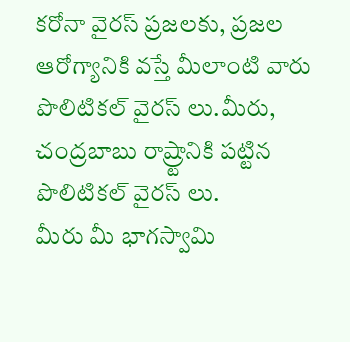కరోనా వైరస్ ప్రజలకు, ప్రజల ఆరోగ్యానికి వస్తే మీలాంటి వారు పొలిటికల్ వైరస్ లు.మీరు, చంద్రబాబు రాష్ర్టానికి పట్టిన పొలిటికల్ వైరస్ లు.
మీరు మీ భాగస్వామి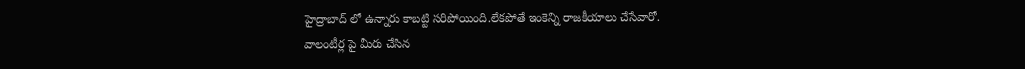హైద్రాబాద్ లో ఉన్నారు కాబట్టి సరిపోయింది.లేకపోతే ఇంకెన్ని రాజకీయాలు చేసేవారో.
వాలంటీర్ల పై మీరు చేసిన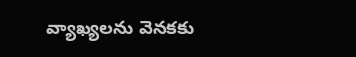వ్యాఖ్యలను వెనకకు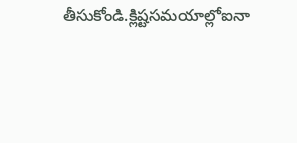తీసుకోండి.క్లిష్టసమయాల్లోఐనా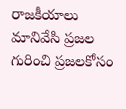రాజకీయాలు మానివేసి ప్రజల గురించి ప్రజలకోసం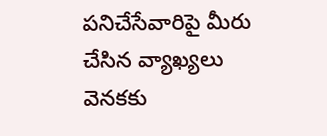పనిచేసేవారిపై మీరు చేసిన వ్యాఖ్యలు వెనకకు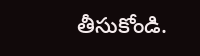తీసుకోండి.